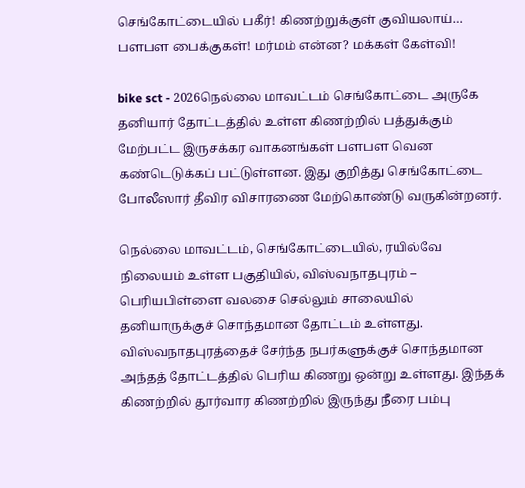செங்கோட்டையில் பகீர்! கிணற்றுக்குள் குவியலாய்… பளபள பைக்குகள்! மர்மம் என்ன? மக்கள் கேள்வி!

bike sct - 2026நெல்லை மாவட்டம் செங்கோட்டை அருகே தனியார் தோட்டத்தில் உள்ள கிணற்றில் பத்துக்கும் மேற்பட்ட இருசக்கர வாகனங்கள் பளபள வென கண்டெடுக்கப் பட்டுள்ளன. இது குறித்து செங்கோட்டை போலீஸார் தீவிர விசாரணை மேற்கொண்டு வருகின்றனர்.

நெல்லை மாவட்டம், செங்கோட்டையில், ரயில்வே நிலையம் உள்ள பகுதியில், விஸ்வநாதபுரம் – பெரியபிள்ளை வலசை செல்லும் சாலையில் தனியாருக்குச் சொந்தமான தோட்டம் உள்ளது. விஸ்வநாதபுரத்தைச் சேர்ந்த நபர்களுக்குச் சொந்தமான அந்தத் தோட்டத்தில் பெரிய கிணறு ஒன்று உள்ளது. இந்தக் கிணற்றில் தூர்வார கிணற்றில் இருந்து நீரை பம்பு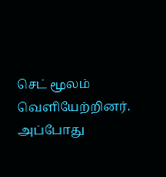செட் மூலம் வெளியேற்றினர். அப்போது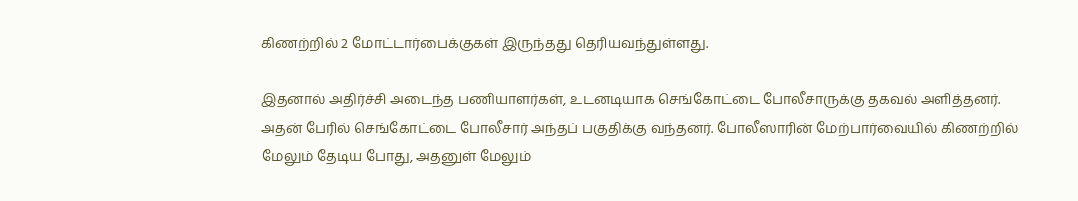கிணற்றில் 2 மோட்டார்பைக்குகள் இருந்தது தெரியவந்துள்ளது.

இதனால் அதிர்ச்சி அடைந்த பணியாளர்கள், உடனடியாக செங்கோட்டை போலீசாருக்கு தகவல் அளித்தனர். அதன் பேரில் செங்கோட்டை போலீசார் அந்தப் பகுதிக்கு வந்தனர். போலீஸாரின் மேற்பார்வையில் கிணற்றில் மேலும் தேடிய போது, அதனுள் மேலும்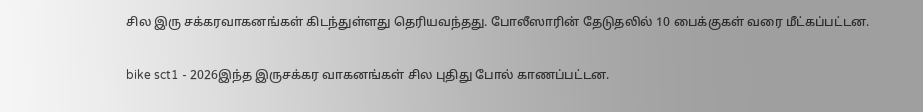சில இரு சக்கரவாகனங்கள் கிடந்துள்ளது தெரியவந்தது. போலீஸாரின் தேடுதலில் 10 பைக்குகள் வரை மீட்கப்பட்டன.

bike sct1 - 2026இந்த இருசக்கர வாகனங்கள் சில புதிது போல் காணப்பட்டன.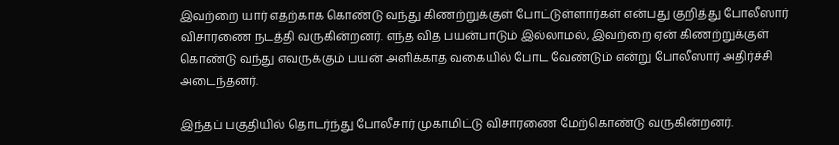இவற்றை யார் எதற்காக கொண்டு வந்து கிணற்றுக்குள் போட்டுள்ளார்கள் என்பது குறித்து போலீஸார் விசாரணை நடத்தி வருகின்றனர். எந்த வித பயன்பாடும் இல்லாமல், இவற்றை ஏன் கிணற்றுக்குள் கொண்டு வந்து எவருக்கும் பயன் அளிக்காத வகையில் போட வேண்டும் என்று போலீஸார் அதிர்ச்சி அடைந்தனர்.

இந்தப் பகுதியில் தொடர்ந்து போலீசார் முகாமிட்டு விசாரணை மேற்கொண்டு வருகின்றனர்.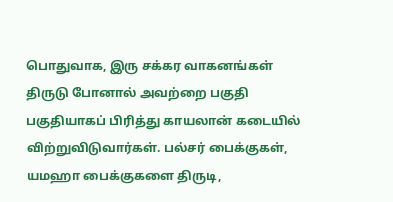பொதுவாக, இரு சக்கர வாகனங்கள் திருடு போனால் அவற்றை பகுதி பகுதியாகப் பிரித்து காயலான் கடையில் விற்றுவிடுவார்கள். பல்சர் பைக்குகள், யமஹா பைக்குகளை திருடி,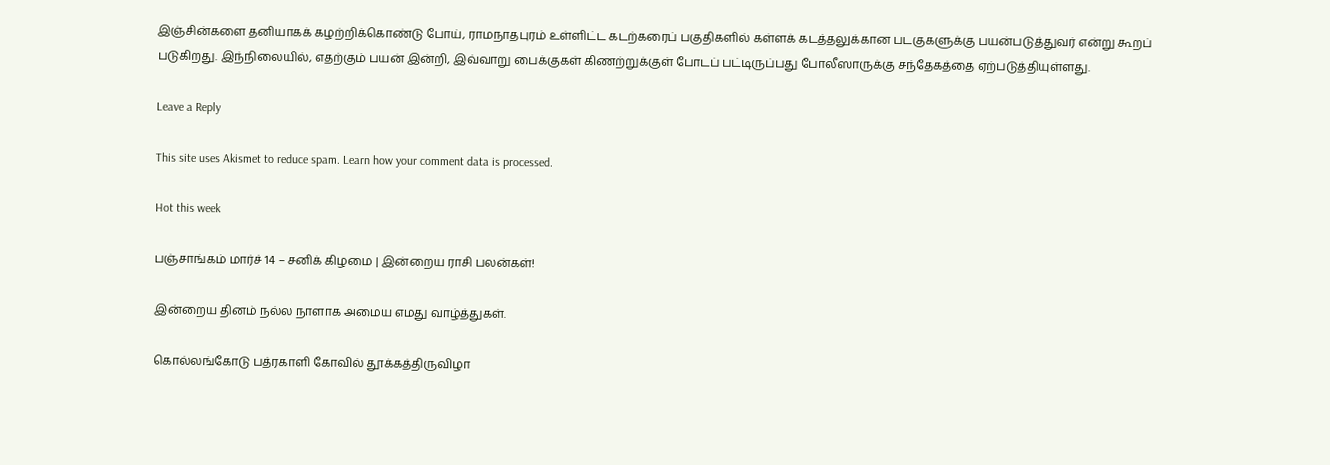இஞ்சின்களை தனியாகக் கழற்றிக்கொண்டு போய், ராமநாதபுரம் உள்ளிட்ட கடற்கரைப் பகுதிகளில் கள்ளக் கடத்தலுக்கான படகுகளுக்கு பயன்படுத்துவர் என்று கூறப் படுகிறது. இந்நிலையில், எதற்கும் பயன் இன்றி, இவ்வாறு பைக்குகள் கிணற்றுக்குள் போடப் பட்டிருப்பது போலீஸாருக்கு சந்தேகத்தை ஏற்படுத்தியுள்ளது.

Leave a Reply

This site uses Akismet to reduce spam. Learn how your comment data is processed.

Hot this week

பஞ்சாங்கம் மார்ச் 14 – சனிக் கிழமை | இன்றைய ராசி பலன்கள்!

இன்றைய தினம் நல்ல நாளாக அமைய எமது வாழ்த்துகள்.

கொல்லங்கோடு பத்ரகாளி கோவில் தூக்கத்திருவிழா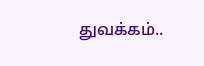துவக்கம்..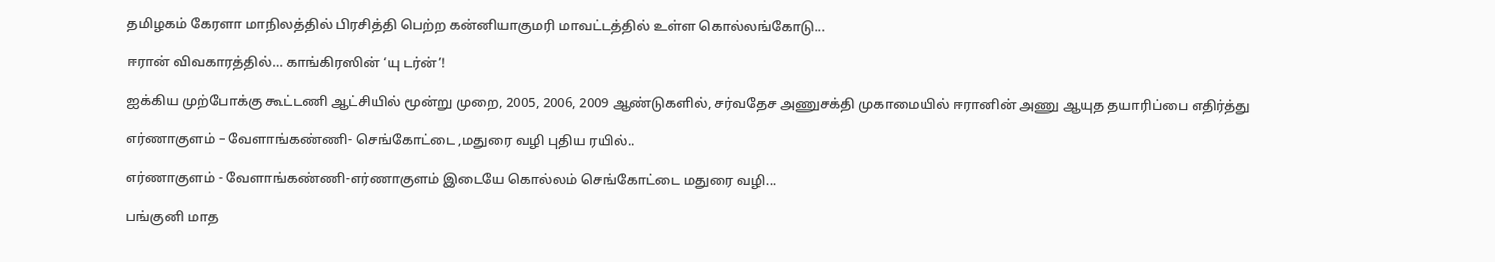தமிழகம் கேரளா மாநிலத்தில் பிரசித்தி பெற்ற கன்னியாகுமரி மாவட்டத்தில் உள்ள கொல்லங்கோடு...

ஈரான் விவகாரத்தில்… காங்கிரஸின் ‘யு டர்ன்’!

ஐக்கிய முற்போக்கு கூட்டணி ஆட்சியில் மூன்று முறை, 2005, 2006, 2009 ஆண்டுகளில், சர்வதேச அணுசக்தி முகாமையில் ஈரானின் அணு ஆயுத தயாரிப்பை எதிர்த்து

எர்ணாகுளம் – வேளாங்கண்ணி- செங்கோட்டை ,மதுரை வழி புதிய ரயில்..

எர்ணாகுளம் - வேளாங்கண்ணி-எர்ணாகுளம் இடையே கொல்லம் செங்கோட்டை மதுரை வழி...

பங்குனி மாத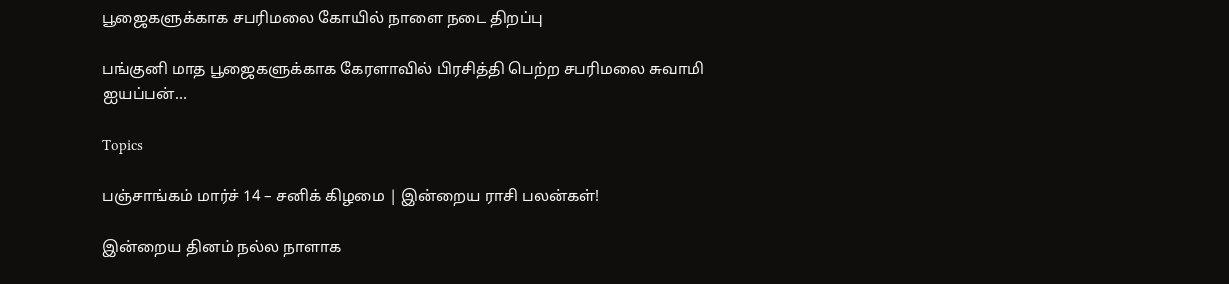பூஜைகளுக்காக சபரிமலை கோயில் நாளை நடை திறப்பு

பங்குனி மாத பூஜைகளுக்காக கேரளாவில் பிரசித்தி பெற்ற சபரிமலை சுவாமி ஐயப்பன்...

Topics

பஞ்சாங்கம் மார்ச் 14 – சனிக் கிழமை | இன்றைய ராசி பலன்கள்!

இன்றைய தினம் நல்ல நாளாக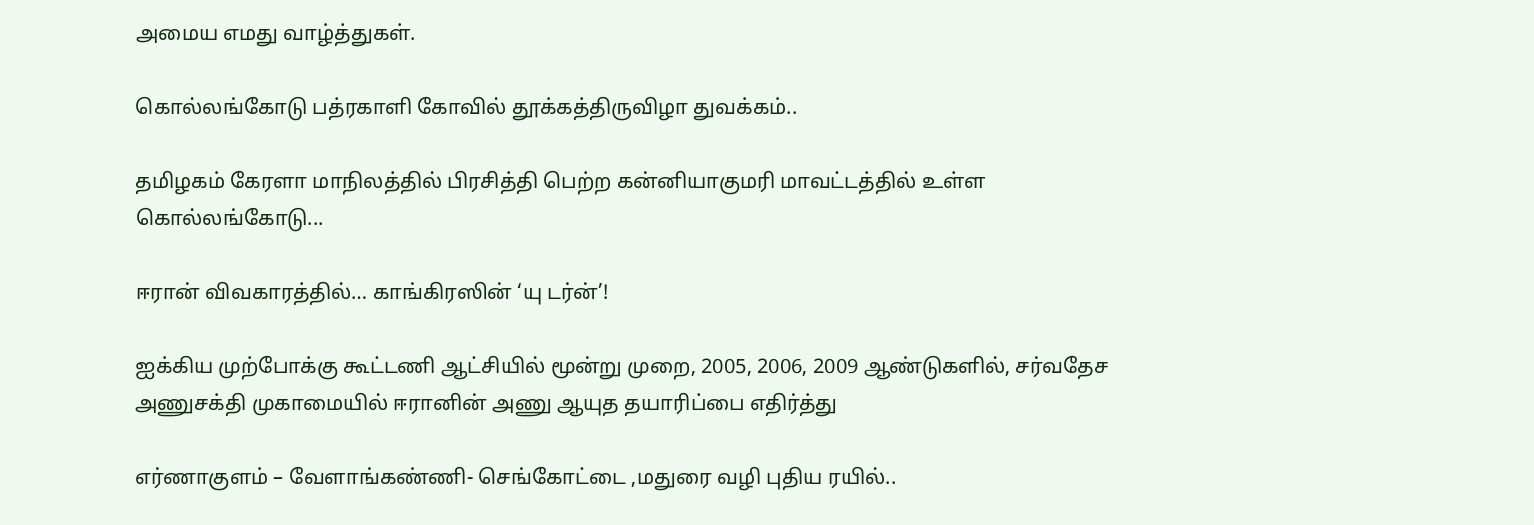அமைய எமது வாழ்த்துகள்.

கொல்லங்கோடு பத்ரகாளி கோவில் தூக்கத்திருவிழா துவக்கம்..

தமிழகம் கேரளா மாநிலத்தில் பிரசித்தி பெற்ற கன்னியாகுமரி மாவட்டத்தில் உள்ள கொல்லங்கோடு...

ஈரான் விவகாரத்தில்… காங்கிரஸின் ‘யு டர்ன்’!

ஐக்கிய முற்போக்கு கூட்டணி ஆட்சியில் மூன்று முறை, 2005, 2006, 2009 ஆண்டுகளில், சர்வதேச அணுசக்தி முகாமையில் ஈரானின் அணு ஆயுத தயாரிப்பை எதிர்த்து

எர்ணாகுளம் – வேளாங்கண்ணி- செங்கோட்டை ,மதுரை வழி புதிய ரயில்..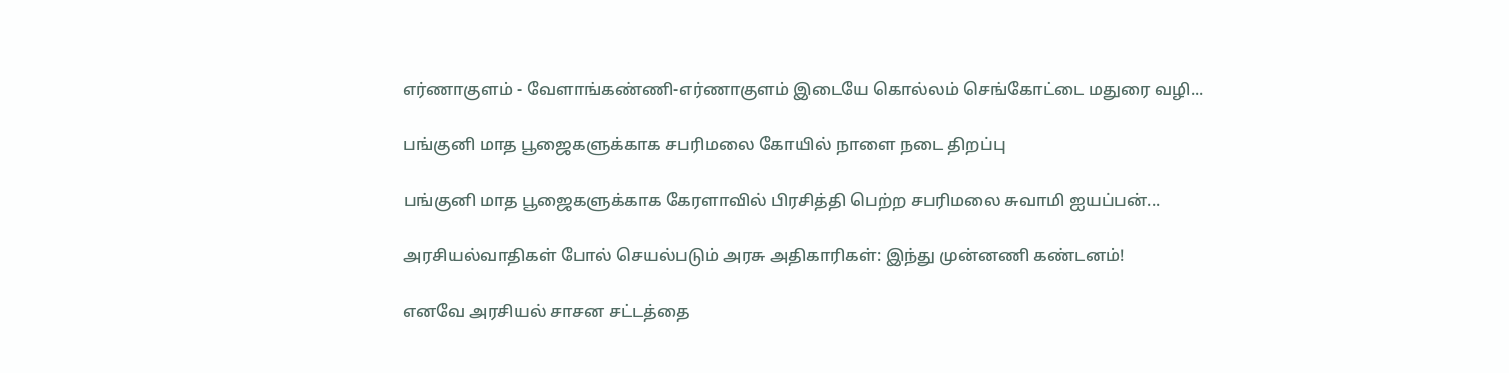எர்ணாகுளம் - வேளாங்கண்ணி-எர்ணாகுளம் இடையே கொல்லம் செங்கோட்டை மதுரை வழி...

பங்குனி மாத பூஜைகளுக்காக சபரிமலை கோயில் நாளை நடை திறப்பு

பங்குனி மாத பூஜைகளுக்காக கேரளாவில் பிரசித்தி பெற்ற சபரிமலை சுவாமி ஐயப்பன்...

அரசியல்வாதிகள் போல் செயல்படும் அரசு அதிகாரிகள்: இந்து முன்னணி கண்டனம்!

எனவே அரசியல் சாசன சட்டத்தை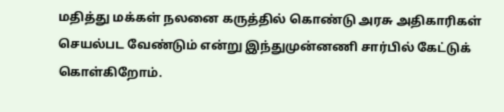மதித்து மக்கள் நலனை கருத்தில் கொண்டு அரசு அதிகாரிகள் செயல்பட வேண்டும் என்று இந்துமுன்னணி சார்பில் கேட்டுக் கொள்கிறோம்.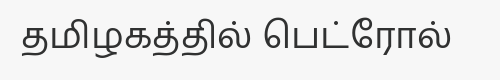தமிழகத்தில் பெட்ரோல்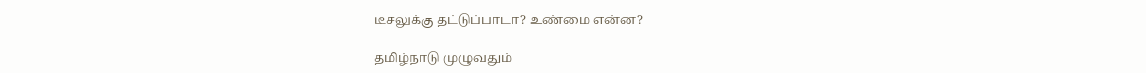டீசலுக்கு தட்டுப்பாடா? உண்மை என்ன?

தமிழ்நாடு முழுவதும்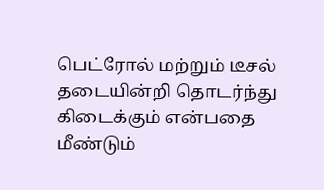பெட்ரோல் மற்றும் டீசல் தடையின்றி தொடர்ந்து கிடைக்கும் என்பதை மீண்டும்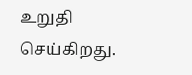உறுதி செய்கிறது.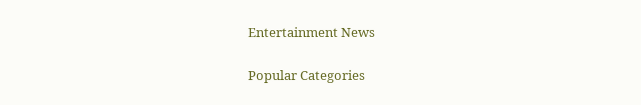Entertainment News

Popular Categories